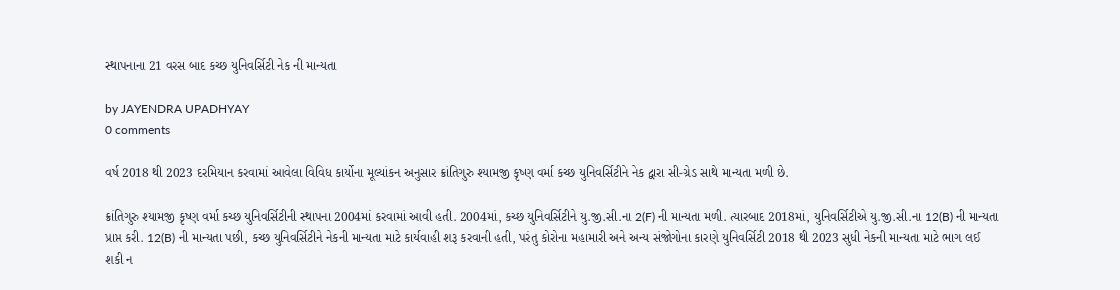સ્થાપનાના 21 વરસ બાદ કચ્છ યુનિવર્સિટી નેક ની માન્યતા

by JAYENDRA UPADHYAY
0 comments

વર્ષ 2018 થી 2023 દરમિયાન કરવામાં આવેલા વિવિધ કાર્યોના મૂલ્યાંકન અનુસાર ક્રાંતિગુરુ શ્યામજી કૃષ્ણ વર્મા કચ્છ યુનિવર્સિટીને નેક દ્વારા સી-ગ્રેડ સાથે માન્યતા મળી છે.

ક્રાંતિગુરુ શ્યામજી કૃષ્ણ વર્મા કચ્છ યુનિવર્સિટીની સ્થાપના 2004માં કરવામાં આવી હતી. 2004માં, કચ્છ યુનિવર્સિટીને યુ.જી.સી.ના 2(F) ની માન્યતા મળી. ત્યારબાદ 2018માં, યુનિવર્સિટીએ યુ.જી.સી.ના 12(B) ની માન્યતા પ્રાપ્ત કરી. 12(B) ની માન્યતા પછી, કચ્છ યુનિવર્સિટીને નેકની માન્યતા માટે કાર્યવાહી શરૂ કરવાની હતી, પરંતુ કોરોના મહામારી અને અન્ય સંજોગોના કારણે યુનિવર્સિટી 2018 થી 2023 સુધી નેકની માન્યતા માટે ભાગ લઈ શકી ન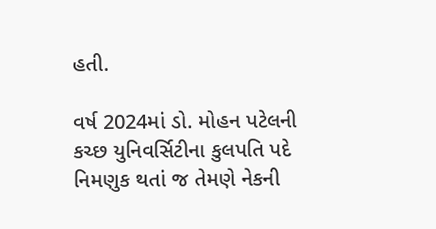હતી.

વર્ષ 2024માં ડો. મોહન પટેલની કચ્છ યુનિવર્સિટીના કુલપતિ પદે નિમણુક થતાં જ તેમણે નેકની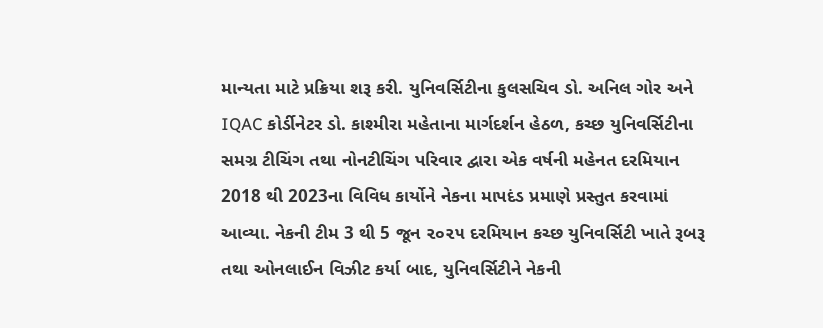માન્યતા માટે પ્રક્રિયા શરૂ કરી. યુનિવર્સિટીના કુલસચિવ ડો. અનિલ ગોર અને IQAC કોર્ડીનેટર ડો. કાશ્મીરા મહેતાના માર્ગદર્શન હેઠળ, કચ્છ યુનિવર્સિટીના સમગ્ર ટીચિંગ તથા નોનટીચિંગ પરિવાર દ્વારા એક વર્ષની મહેનત દરમિયાન 2018 થી 2023ના વિવિધ કાર્યોને નેકના માપદંડ પ્રમાણે પ્રસ્તુત કરવામાં આવ્યા. નેકની ટીમ 3 થી 5 જૂન ૨૦૨૫ દરમિયાન કચ્છ યુનિવર્સિટી ખાતે રૂબરૂ તથા ઓનલાઈન વિઝીટ કર્યા બાદ, યુનિવર્સિટીને નેકની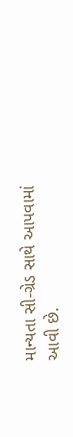માન્યતા સી-ગ્રેડ સાથે આપવામાં આવી છે.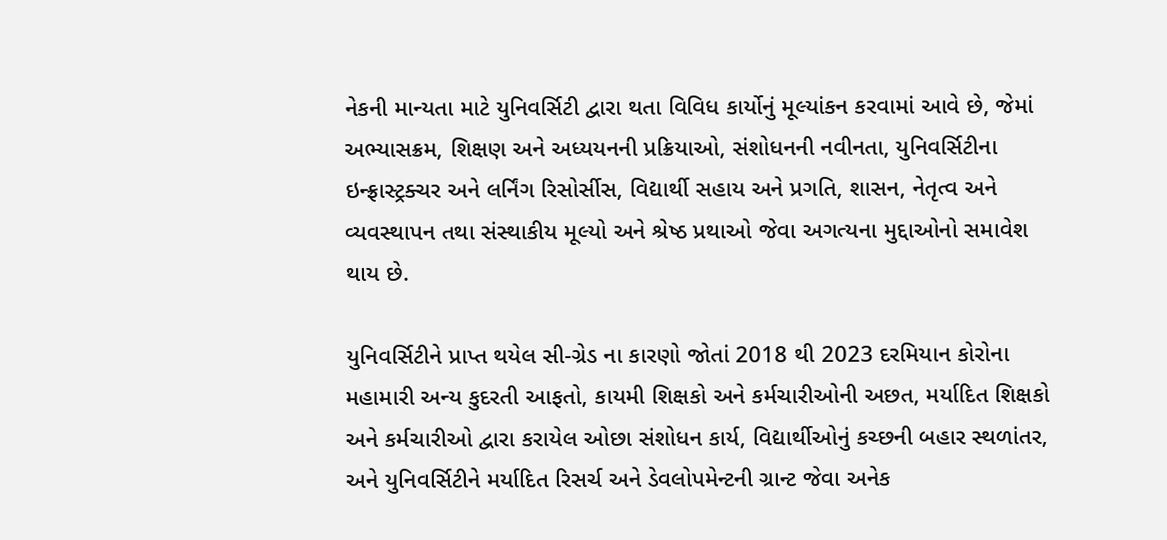નેકની માન્યતા માટે યુનિવર્સિટી દ્વારા થતા વિવિધ કાર્યોનું મૂલ્યાંકન કરવામાં આવે છે, જેમાં અભ્યાસક્રમ, શિક્ષણ અને અધ્યયનની પ્રક્રિયાઓ, સંશોધનની નવીનતા, યુનિવર્સિટીના ઇન્ફ્રાસ્ટ્રક્ચર અને લર્નિંગ રિસોર્સીસ, વિદ્યાર્થી સહાય અને પ્રગતિ, શાસન, નેતૃત્વ અને વ્યવસ્થાપન તથા સંસ્થાકીય મૂલ્યો અને શ્રેષ્ઠ પ્રથાઓ જેવા અગત્યના મુદ્દાઓનો સમાવેશ થાય છે.

યુનિવર્સિટીને પ્રાપ્ત થયેલ સી-ગ્રેડ ના કારણો જોતાં 2018 થી 2023 દરમિયાન કોરોના મહામારી અન્ય કુદરતી આફતો, કાયમી શિક્ષકો અને કર્મચારીઓની અછત, મર્યાદિત શિક્ષકો અને કર્મચારીઓ દ્વારા કરાયેલ ઓછા સંશોધન કાર્ય, વિદ્યાર્થીઓનું કચ્છની બહાર સ્થળાંતર, અને યુનિવર્સિટીને મર્યાદિત રિસર્ચ અને ડેવલોપમેન્ટની ગ્રાન્ટ જેવા અનેક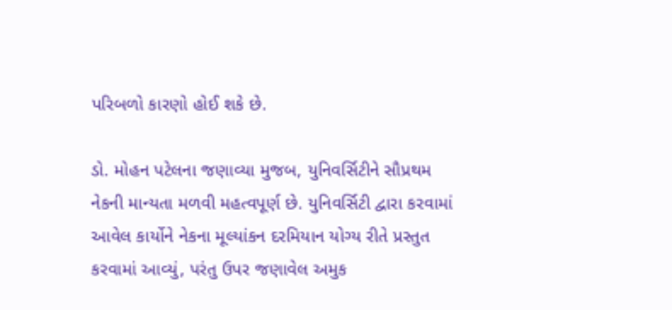પરિબળો કારણો હોઈ શકે છે.

ડો. મોહન પટેલના જણાવ્યા મુજબ, યુનિવર્સિટીને સૌપ્રથમ નેકની માન્યતા મળવી મહત્વપૂર્ણ છે. યુનિવર્સિટી દ્વારા કરવામાં આવેલ કાર્યોને નેકના મૂલ્યાંકન દરમિયાન યોગ્ય રીતે પ્રસ્તુત કરવામાં આવ્યું, પરંતુ ઉપર જણાવેલ અમુક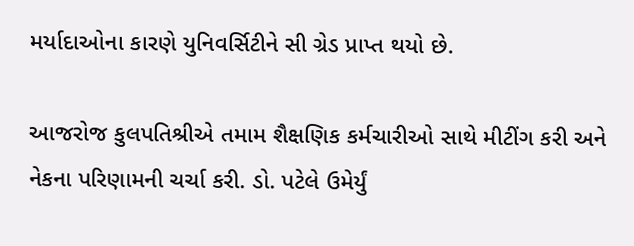મર્યાદાઓના કારણે યુનિવર્સિટીને સી ગ્રેડ પ્રાપ્ત થયો છે.

આજરોજ કુલપતિશ્રીએ તમામ શૈક્ષણિક કર્મચારીઓ સાથે મીટીંગ કરી અને નેકના પરિણામની ચર્ચા કરી. ડો. પટેલે ઉમેર્યું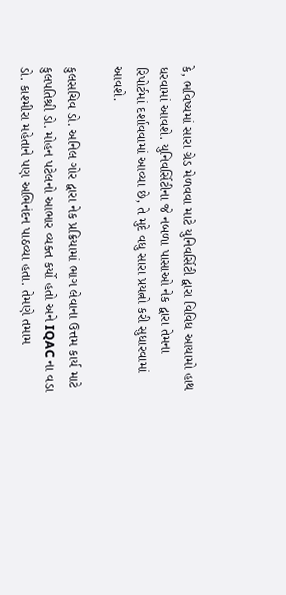કે, ભવિષ્યમાં સારા ગ્રેડ મેળવવા માટે યુનિવર્સિટી દ્વારા વિવિધ આયામો હાથ ધરવામાં આવશે. યુનિવર્સિટીના જે નબળા પાસાઓ નેક દ્વારા તેમના રિપોર્ટમાં દર્શાવવામાં આવ્યા છે, તે મુદે વધુ સારા પ્રયત્નો કરી સુધારવામાં આવશે.

કુલસચિવ ડો. અનિલ ગોર દ્વારા નેક પ્રક્રિયામાં ભાગ લેવાના ઉત્તમ કાર્ય માટે કુલપતિશ્રી ડો. મોહન પટેલનો આભાર વ્યક્ત કર્યો હતો અને IQAC ના વડા ડો. કાશ્મીરા મહેતાને પણ અભિનંદન પાઠવ્યા હતા. તેમણે તમામ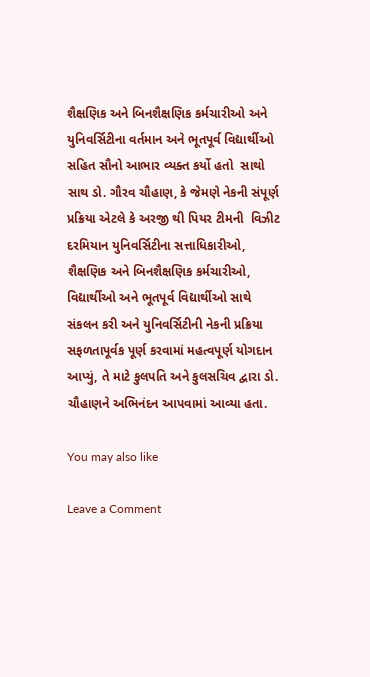શૈક્ષણિક અને બિનશૈક્ષણિક કર્મચારીઓ અને યુનિવર્સિટીના વર્તમાન અને ભૂતપૂર્વ વિદ્યાર્થીઓ સહિત સૌનો આભાર વ્યક્ત કર્યો હતો  સાથો સાથ ડો. ગૌરવ ચૌહાણ, કે જેમણે નેકની સંપૂર્ણ પ્રક્રિયા એટલે કે અરજી થી પિયર ટીમની  વિઝીટ દરમિયાન યુનિવર્સિટીના સત્તાધિકારીઓ, શૈક્ષણિક અને બિનશૈક્ષણિક કર્મચારીઓ, વિદ્યાર્થીઓ અને ભૂતપૂર્વ વિદ્યાર્થીઓ સાથે સંકલન કરી અને યુનિવર્સિટીની નેકની પ્રક્રિયા સફળતાપૂર્વક પૂર્ણ કરવામાં મહત્વપૂર્ણ યોગદાન આપ્યું, તે માટે કુલપતિ અને કુલસચિવ દ્વારા ડો. ચૌહાણને અભિનંદન આપવામાં આવ્યા હતા.

You may also like

Leave a Comment